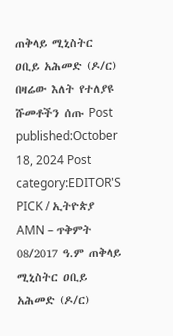ጠቅላይ ሚኒስትር ዐቢይ አሕመድ (ዶ/ር) በዛሬው እለት የተለያዩ ሹመቶችን ሰጡ Post published:October 18, 2024 Post category:EDITOR'S PICK / ኢትዮጵያ AMN – ጥቅምት 08/2017 ዓ.ም ጠቅላይ ሚኒስትር ዐቢይ አሕመድ (ዶ/ር)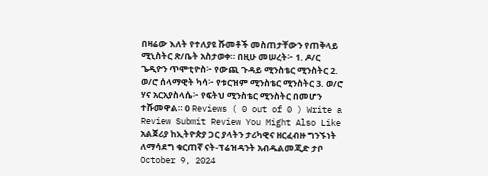በዛሬው እለት የተለያዩ ሹመቶች መስጠታቸውን የጠቅላይ ሚኒስትር ጽ/ቤት አስታወቀ። በዚሁ መሠረት፦ 1. ዶ/ር ጌዲዮን ጥሞቲዮስ፦ የውጪ ጉዳይ ሚንስቴር ሚንስትር 2. ወ/ሮ ሰላማዊት ካሳ፦ የቱርዝም ሚንስቴር ሚንስትር 3. ወ/ሮ ሃና አርአያስላሴ፦ የፍትህ ሚንስቴር ሚንስትር በመሆን ተሹመዋል። 0 Reviews ( 0 out of 0 ) Write a Review Submit Review You Might Also Like አልጀሪያ ከኢትዮጵያ ጋር ያላትን ታሪካዊና ዘርፈብዙ ግንኙነት ለማሳደግ ቁርጠኛ ናት-ፕሬዝዳንት አብዱልመጂድ ታቦ October 9, 2024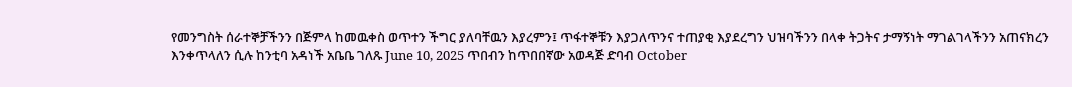የመንግስት ሰራተኞቻችንን በጅምላ ከመዉቀስ ወጥተን ችግር ያለባቸዉን እያረምን፤ ጥፋተኞቹን እያጋለጥንና ተጠያቂ እያደረግን ህዝባችንን በላቀ ትጋትና ታማኝነት ማገልገላችንን አጠናክረን እንቀጥላለን ሲሉ ከንቲባ አዳነች አቤቤ ገለጹ June 10, 2025 ጥበብን ከጥበበኛው አወዳጅ ድባብ October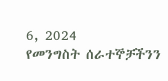6, 2024
የመንግስት ሰራተኞቻችንን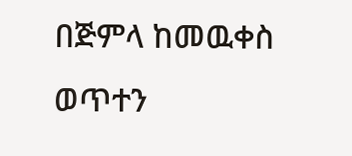በጅምላ ከመዉቀስ ወጥተን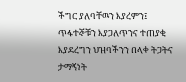ችግር ያለባቸዉን እያረምን፤ ጥፋተኞቹን እያጋለጥንና ተጠያቂ እያደረግን ህዝባችንን በላቀ ትጋትና ታማኝነት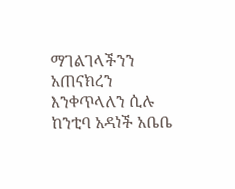ማገልገላችንን አጠናክረን እንቀጥላለን ሲሉ ከንቲባ አዳነች አቤቤ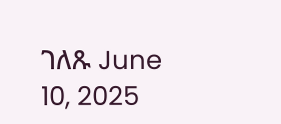ገለጹ June 10, 2025